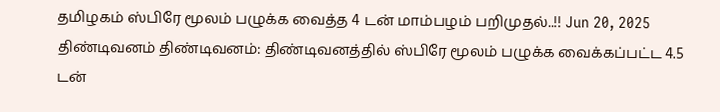தமிழகம் ஸ்பிரே மூலம் பழுக்க வைத்த 4 டன் மாம்பழம் பறிமுதல்..!! Jun 20, 2025 திண்டிவனம் திண்டிவனம்: திண்டிவனத்தில் ஸ்பிரே மூலம் பழுக்க வைக்கப்பட்ட 4.5 டன்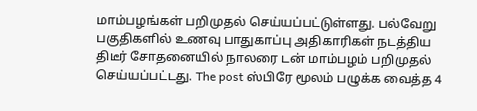மாம்பழங்கள் பறிமுதல் செய்யப்பட்டுள்ளது. பல்வேறு பகுதிகளில் உணவு பாதுகாப்பு அதிகாரிகள் நடத்திய திடீர் சோதனையில் நாலரை டன் மாம்பழம் பறிமுதல் செய்யப்பட்டது. The post ஸ்பிரே மூலம் பழுக்க வைத்த 4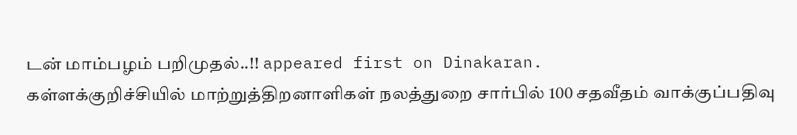டன் மாம்பழம் பறிமுதல்..!! appeared first on Dinakaran.
கள்ளக்குறிச்சியில் மாற்றுத்திறனாளிகள் நலத்துறை சார்பில் 100 சதவீதம் வாக்குப்பதிவு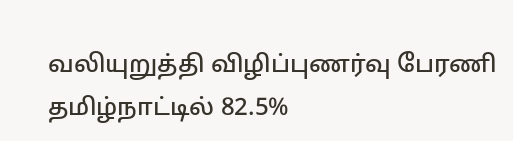வலியுறுத்தி விழிப்புணர்வு பேரணி
தமிழ்நாட்டில் 82.5%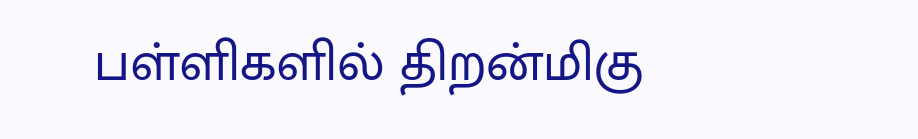பள்ளிகளில் திறன்மிகு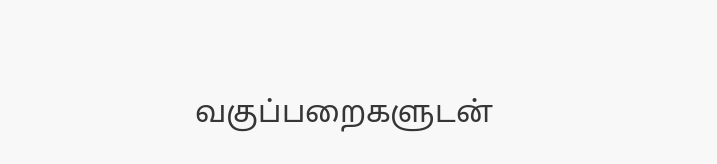வகுப்பறைகளுடன்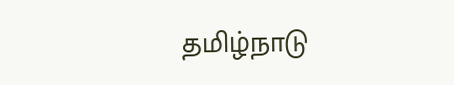தமிழ்நாடு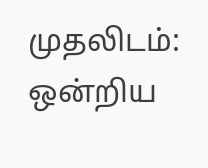முதலிடம்: ஒன்றிய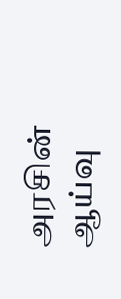அரசின் ஆய்வு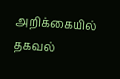அறிக்கையில் தகவல்